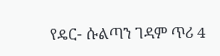የዴር- ሱልጣን ገዳም ጥሪ 4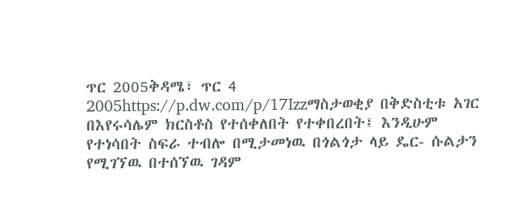ጥር 2005ቅዳሜ፣ ጥር 4 2005https://p.dw.com/p/17Izzማስታወቂያ በቅድስቲቱ አገር በእየሩሳሌም ክርስቶስ የተሰቀለበት የተቀበረበት፤ እንዲሁም የተነሳበት ስፍራ ተብሎ በሚታመነዉ በጎልጎታ ላይ ዴር- ሱልታን የሚገኘዉ በተሰኘዉ ገዳም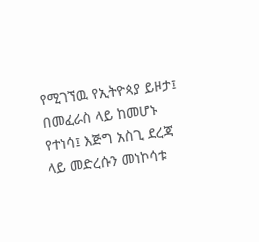የሚገኘዉ የኢትዮጳያ ይዞታ፤ በመፈራስ ላይ ከመሆኑ የተነሳ፤ እጅግ አስጊ ደረጃ ላይ መድረሱን መነኮሳቱ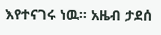እየተናገሩ ነዉ። አዜብ ታደሰ